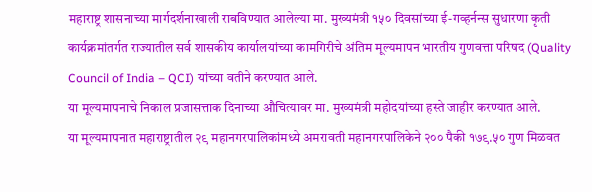महाराष्ट्र शासनाच्या मार्गदर्शनाखाली राबविण्यात आलेल्या मा. मुख्यमंत्री १५० दिवसांच्या ई-गव्हर्नन्स सुधारणा कृती कार्यक्रमांतर्गत राज्यातील सर्व शासकीय कार्यालयांच्या कामगिरीचे अंतिम मूल्यमापन भारतीय गुणवत्ता परिषद (Quality Council of India – QCI) यांच्या वतीने करण्यात आले.
या मूल्यमापनाचे निकाल प्रजासत्ताक दिनाच्या औचित्यावर मा. मुख्यमंत्री महोदयांच्या हस्ते जाहीर करण्यात आले.
या मूल्यमापनात महाराष्ट्रातील २९ महानगरपालिकांमध्ये अमरावती महानगरपालिकेने २०० पैकी १७९.५० गुण मिळवत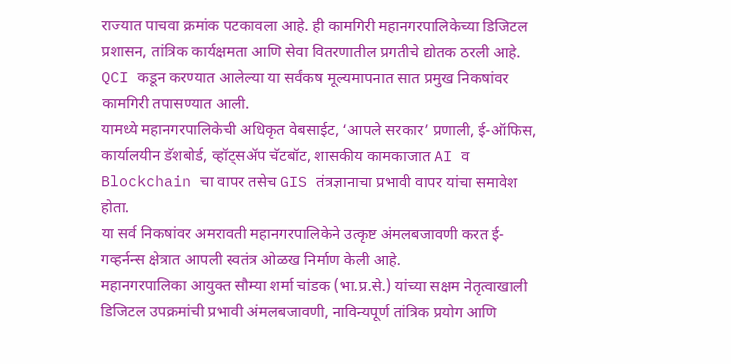राज्यात पाचवा क्रमांक पटकावला आहे. ही कामगिरी महानगरपालिकेच्या डिजिटल प्रशासन, तांत्रिक कार्यक्षमता आणि सेवा वितरणातील प्रगतीचे द्योतक ठरली आहे.
QCI कडून करण्यात आलेल्या या सर्वंकष मूल्यमापनात सात प्रमुख निकषांवर कामगिरी तपासण्यात आली.
यामध्ये महानगरपालिकेची अधिकृत वेबसाईट, ‘आपले सरकार’ प्रणाली, ई-ऑफिस, कार्यालयीन डॅशबोर्ड, व्हॉट्सॲप चॅटबॉट, शासकीय कामकाजात AI व Blockchain चा वापर तसेच GIS तंत्रज्ञानाचा प्रभावी वापर यांचा समावेश होता.
या सर्व निकषांवर अमरावती महानगरपालिकेने उत्कृष्ट अंमलबजावणी करत ई-गव्हर्नन्स क्षेत्रात आपली स्वतंत्र ओळख निर्माण केली आहे.
महानगरपालिका आयुक्त सौम्या शर्मा चांडक (भा.प्र.से.) यांच्या सक्षम नेतृत्वाखाली डिजिटल उपक्रमांची प्रभावी अंमलबजावणी, नाविन्यपूर्ण तांत्रिक प्रयोग आणि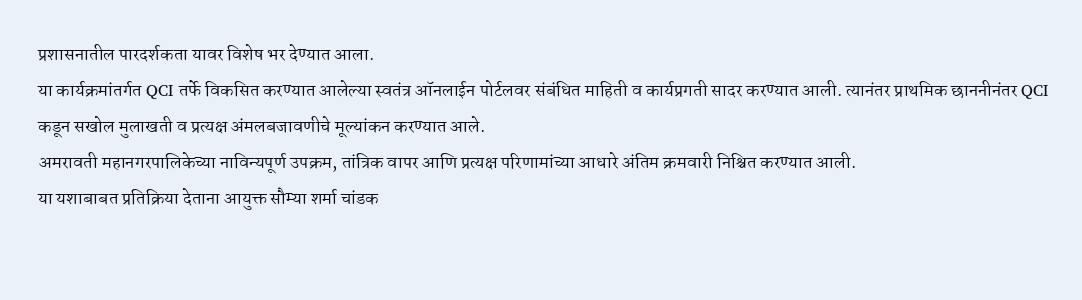प्रशासनातील पारदर्शकता यावर विशेष भर देण्यात आला.
या कार्यक्रमांतर्गत QCI तर्फे विकसित करण्यात आलेल्या स्वतंत्र ऑनलाईन पोर्टलवर संबंधित माहिती व कार्यप्रगती सादर करण्यात आली. त्यानंतर प्राथमिक छाननीनंतर QCI कडून सखोल मुलाखती व प्रत्यक्ष अंमलबजावणीचे मूल्यांकन करण्यात आले.
अमरावती महानगरपालिकेच्या नाविन्यपूर्ण उपक्रम, तांत्रिक वापर आणि प्रत्यक्ष परिणामांच्या आधारे अंतिम क्रमवारी निश्चित करण्यात आली.
या यशाबाबत प्रतिक्रिया देताना आयुक्त सौम्या शर्मा चांडक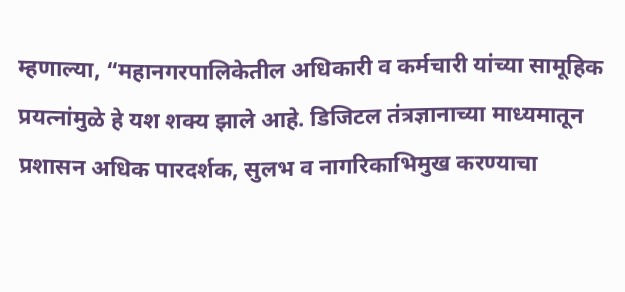म्हणाल्या, “महानगरपालिकेतील अधिकारी व कर्मचारी यांच्या सामूहिक प्रयत्नांमुळे हे यश शक्य झाले आहे. डिजिटल तंत्रज्ञानाच्या माध्यमातून प्रशासन अधिक पारदर्शक, सुलभ व नागरिकाभिमुख करण्याचा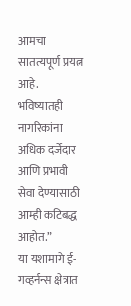आमचा सातत्यपूर्ण प्रयत्न आहे. भविष्यातही नागरिकांना अधिक दर्जेदार आणि प्रभावी सेवा देण्यासाठी आम्ही कटिबद्ध आहोत.”
या यशामागे ई-गव्हर्नन्स क्षेत्रात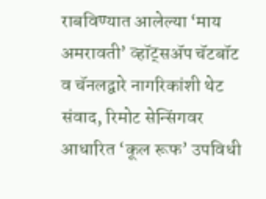राबविण्यात आलेल्या ‘माय अमरावती’ व्हॉट्सॲप चॅटबॉट व चॅनलद्वारे नागरिकांशी थेट संवाद, रिमोट सेन्सिंगवर आधारित ‘कूल रूफ’ उपविधी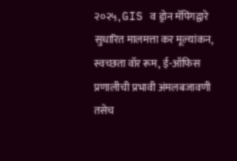२०२५, GIS व ड्रोन मॅपिंगद्वारे सुधारित मालमत्ता कर मूल्यांकन, स्वच्छता वॉर रूम, ई-ऑफिस प्रणालीची प्रभावी अंमलबजावणी तसेच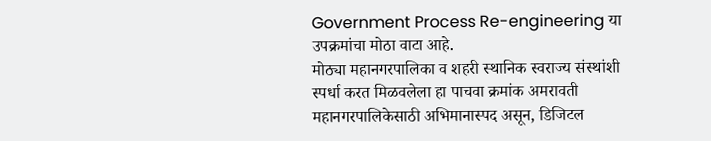Government Process Re-engineering या उपक्रमांचा मोठा वाटा आहे.
मोठ्या महानगरपालिका व शहरी स्थानिक स्वराज्य संस्थांशी स्पर्धा करत मिळवलेला हा पाचवा क्रमांक अमरावती महानगरपालिकेसाठी अभिमानास्पद असून, डिजिटल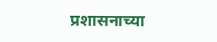प्रशासनाच्या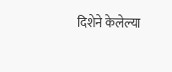दिशेने केलेल्या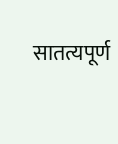सातत्यपूर्ण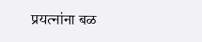प्रयत्नांना बळ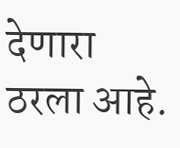देणारा ठरला आहे.